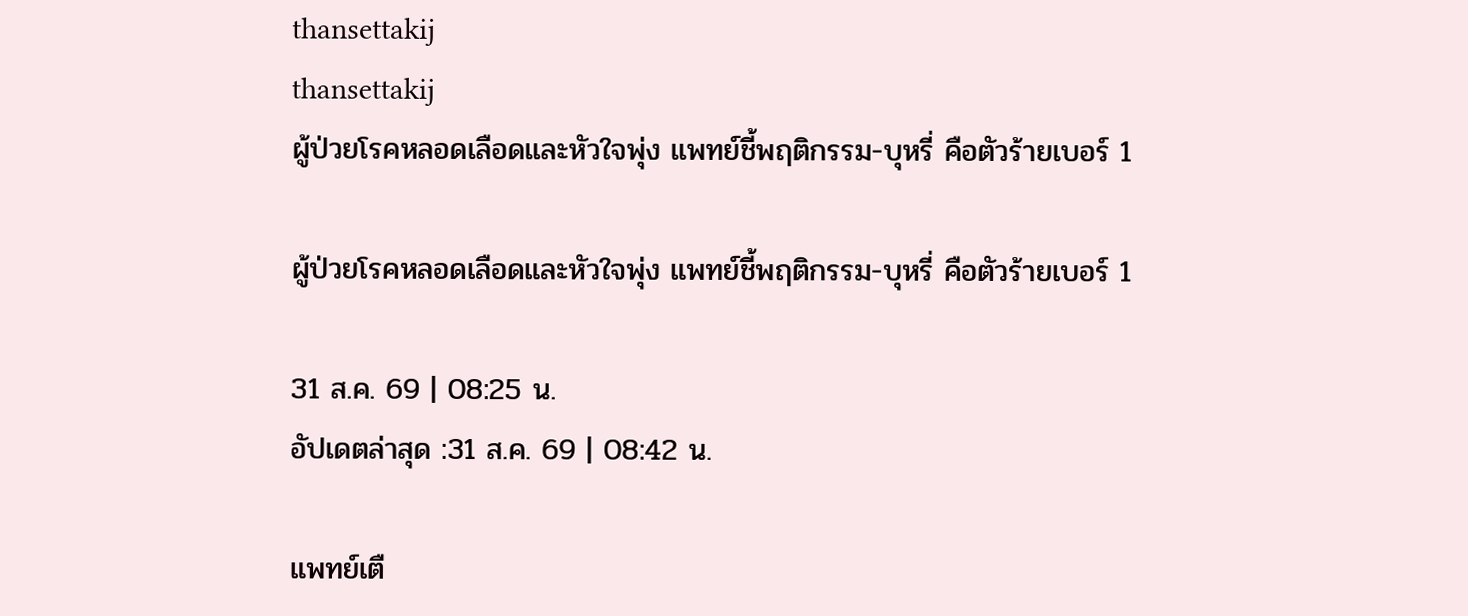thansettakij
thansettakij
ผู้ป่วยโรคหลอดเลือดและหัวใจพุ่ง แพทย์ชี้พฤติกรรม-บุหรี่ คือตัวร้ายเบอร์ 1

ผู้ป่วยโรคหลอดเลือดและหัวใจพุ่ง แพทย์ชี้พฤติกรรม-บุหรี่ คือตัวร้ายเบอร์ 1

31 ส.ค. 69 | 08:25 น.
อัปเดตล่าสุด :31 ส.ค. 69 | 08:42 น.

แพทย์เตื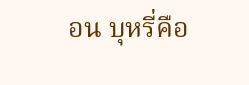อน บุหรี่คือ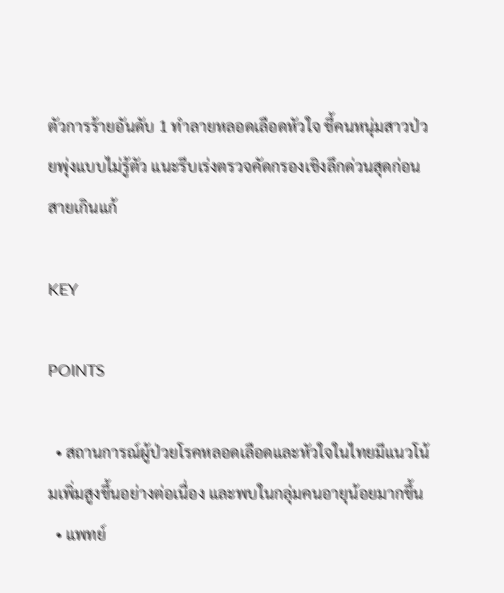ตัวการร้ายอันดับ 1 ทำลายหลอดเลือดหัวใจ ชี้คนหนุ่มสาวป่วยพุ่งแบบไม่รู้ตัว แนะรีบเร่งตรวจคัดกรองเชิงลึกด่วนสุดก่อนสายเกินแก้

KEY

POINTS

  • สถานการณ์ผู้ป่วยโรคหลอดเลือดและหัวใจในไทยมีแนวโน้มเพิ่มสูงขึ้นอย่างต่อเนื่อง และพบในกลุ่มคนอายุน้อยมากขึ้น
  • แพทย์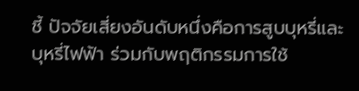ชี้ ปัจจัยเสี่ยงอันดับหนึ่งคือการสูบบุหรี่และบุหรี่ไฟฟ้า ร่วมกับพฤติกรรมการใช้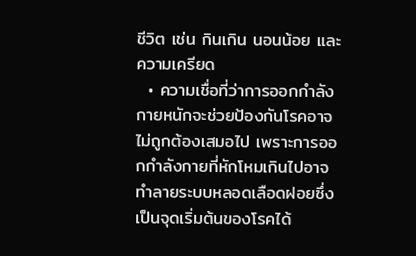ชีวิต เช่น กินเกิน นอนน้อย และความเครียด
  • ความเชื่อที่ว่าการออกกำลังกายหนักจะช่วยป้องกันโรคอาจไม่ถูกต้องเสมอไป เพราะการออกกำลังกายที่หักโหมเกินไปอาจทำลายระบบหลอดเลือดฝอยซึ่งเป็นจุดเริ่มต้นของโรคได้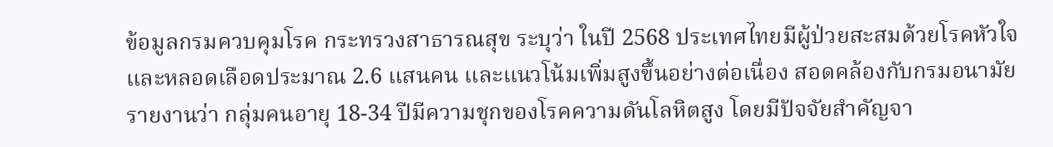ข้อมูลกรมควบคุมโรค กระทรวงสาธารณสุข ระบุว่า ในปี 2568 ประเทศไทยมีผู้ป่วยสะสมด้วยโรคหัวใจและหลอดเลือดประมาณ 2.6 แสนคน และแนวโน้มเพิ่มสูงขึ้นอย่างต่อเนื่อง สอดคล้องกับกรมอนามัย รายงานว่า กลุ่มคนอายุ 18-34 ปีมีความชุกของโรคความดันโลหิตสูง โดยมีปัจจัยสำคัญจา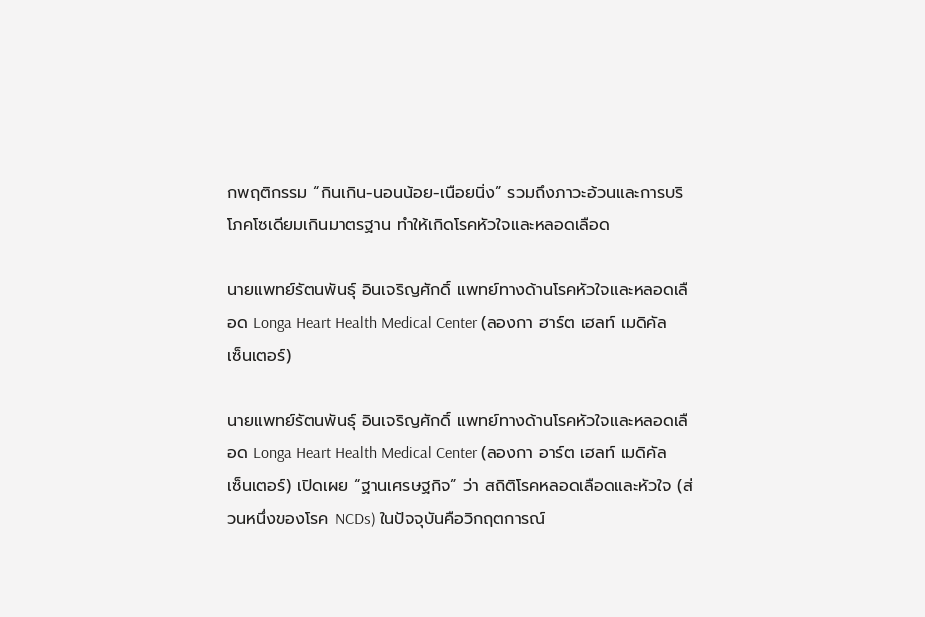กพฤติกรรม “กินเกิน-นอนน้อย-เนือยนิ่ง” รวมถึงภาวะอ้วนและการบริโภคโซเดียมเกินมาตรฐาน ทำให้เกิดโรคหัวใจและหลอดเลือด

นายแพทย์รัตนพันธุ์ อินเจริญศักดิ์ แพทย์ทางด้านโรคหัวใจและหลอดเลือด Longa Heart Health Medical Center (ลองกา ฮาร์ต เฮลท์ เมดิคัล เซ็นเตอร์)

นายแพทย์รัตนพันธุ์ อินเจริญศักดิ์ แพทย์ทางด้านโรคหัวใจและหลอดเลือด Longa Heart Health Medical Center (ลองกา อาร์ต เฮลท์ เมดิคัล เซ็นเตอร์) เปิดเผย “ฐานเศรษฐกิจ” ว่า สถิติโรคหลอดเลือดและหัวใจ (ส่วนหนึ่งของโรค NCDs) ในปัจจุบันคือวิกฤตการณ์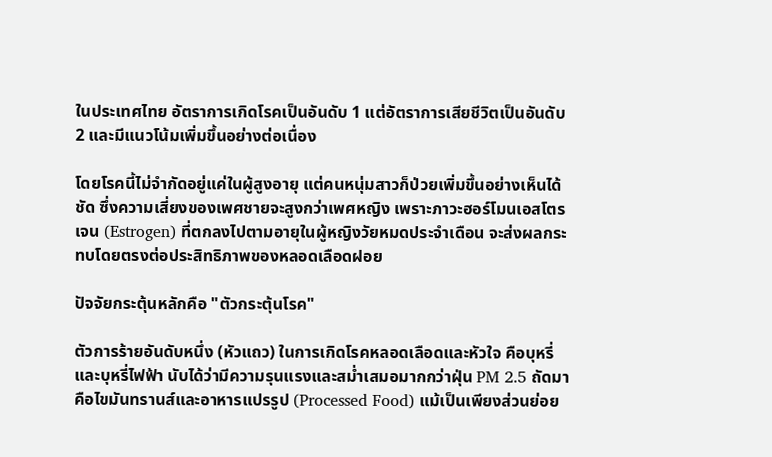ในประเทศไทย อัตราการเกิดโรคเป็นอันดับ 1 แต่อัตราการเสียชีวิตเป็นอันดับ 2 และมีแนวโน้มเพิ่มขึ้นอย่างต่อเนื่อง

โดยโรคนี้ไม่จำกัดอยู่แค่ในผู้สูงอายุ แต่คนหนุ่มสาวก็ป่วยเพิ่มขึ้นอย่างเห็นได้ชัด ซึ่งความเสี่ยงของเพศชายจะสูงกว่าเพศหญิง เพราะภาวะฮอร์โมนเอสโตรเจน (Estrogen) ที่ตกลงไปตามอายุในผู้หญิงวัยหมดประจำเดือน จะส่งผลกระทบโดยตรงต่อประสิทธิภาพของหลอดเลือดฝอย

ปัจจัยกระตุ้นหลักคือ "ตัวกระตุ้นโรค"

ตัวการร้ายอันดับหนึ่ง (หัวแถว) ในการเกิดโรคหลอดเลือดและหัวใจ คือบุหรี่และบุหรี่ไฟฟ้า นับได้ว่ามีความรุนแรงและสม่ำเสมอมากกว่าฝุ่น PM 2.5 ถัดมาคือไขมันทรานส์และอาหารแปรรูป (Processed Food) แม้เป็นเพียงส่วนย่อย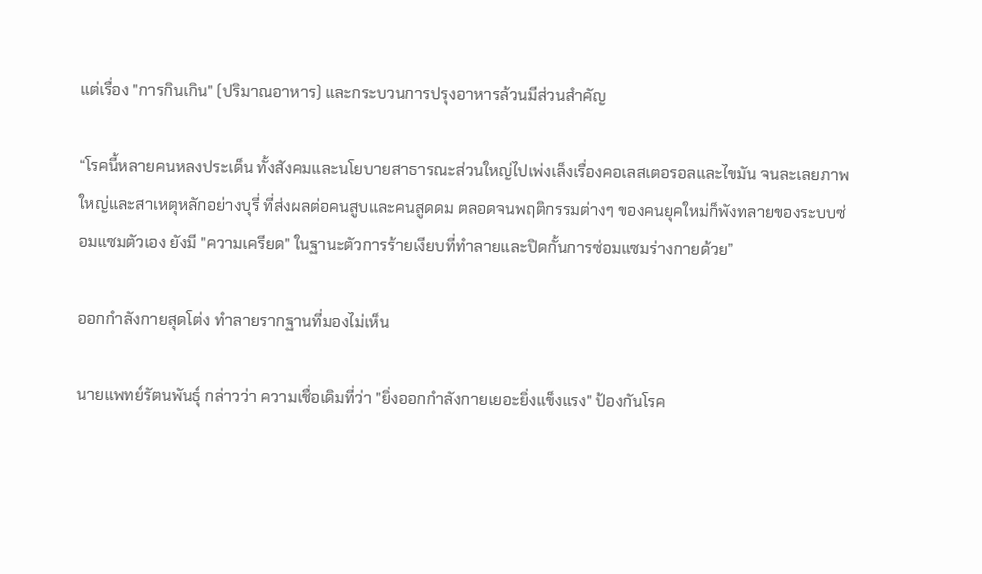แต่เรื่อง "การกินเกิน" (ปริมาณอาหาร) และกระบวนการปรุงอาหารล้วนมีส่วนสำคัญ

“โรคนี้หลายคนหลงประเด็น ทั้งสังคมและนโยบายสาธารณะส่วนใหญ่ไปเพ่งเล็งเรื่องคอเลสเตอรอลและไขมัน จนละเลยภาพใหญ่และสาเหตุหลักอย่างบุรี่ ที่ส่งผลต่อคนสูบและคนสูดดม ตลอดจนพฤติกรรมต่างๆ ของคนยุคใหม่ก็พังทลายของระบบซ่อมแซมตัวเอง ยังมี "ความเครียด" ในฐานะตัวการร้ายเงียบที่ทำลายและปิดกั้นการซ่อมแซมร่างกายด้วย”

ออกกำลังกายสุดโต่ง ทำลายรากฐานที่มองไม่เห็น

นายแพทย์รัตนพันธุ์ กล่าวว่า ความเชื่อเดิมที่ว่า "ยิ่งออกกำลังกายเยอะยิ่งแข็งแรง" ป้องกันโรค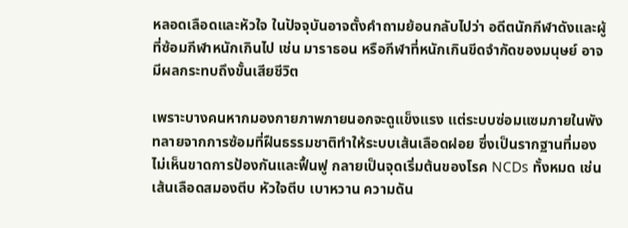หลอดเลือดและหัวใจ ในปัจจุบันอาจตั้งคำถามย้อนกลับไปว่า อดีตนักกีฬาดังและผู้ที่ซ้อมกีฬาหนักเกินไป เช่น มาราธอน หรือกีฬาที่หนักเกินขีดจำกัดของมนุษย์ อาจมีผลกระทบถึงขั้นเสียชีวิต

เพราะบางคนหากมองกายภาพภายนอกจะดูแข็งแรง แต่ระบบซ่อมแซมภายในพังทลายจากการซ้อมที่ฝืนธรรมชาติทำให้ระบบเส้นเลือดฝอย ซึ่งเป็นรากฐานที่มองไม่เห็นขาดการป้องกันและฟื้นฟู กลายเป็นจุดเริ่มต้นของโรค NCDs ทั้งหมด เช่น เส้นเลือดสมองตีบ หัวใจตีบ เบาหวาน ความดัน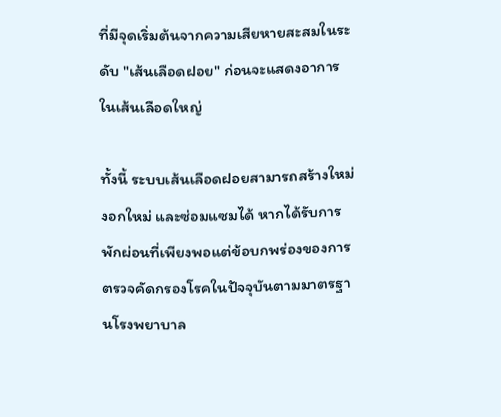ที่มีจุดเริ่มต้นจากความเสียหายสะสมในระดับ "เส้นเลือดฝอย" ก่อนจะแสดงอาการในเส้นเลือดใหญ่

ทั้งนี้ ระบบเส้นเลือดฝอยสามารถสร้างใหม่ งอกใหม่ และซ่อมแซมได้ หากได้รับการพักผ่อนที่เพียงพอแต่ข้อบกพร่องของการตรวจคัดกรองโรคในปัจจุบันตามมาตรฐานโรงพยาบาล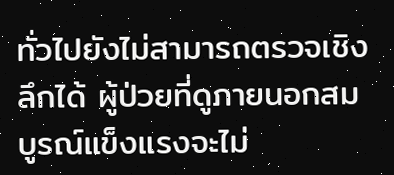ทั่วไปยังไม่สามารถตรวจเชิงลึกได้ ผู้ป่วยที่ดูภายนอกสมบูรณ์แข็งแรงจะไม่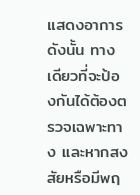แสดงอาการ ดังนั้น ทางเดียวที่จะป้องกันได้ต้องตรวจเฉพาะทาง และหากสงสัยหรือมีพฤ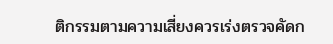ติกรรมตามความเสี่ยงควรเร่งตรวจคัดก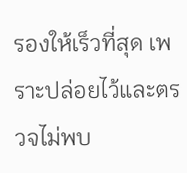รองให้เร็วที่สุด เพราะปล่อยไว้และตรวจไม่พบ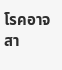โรคอาจสา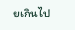ยเกินไป